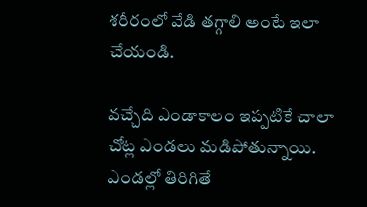శరీరంలో వేడి తగ్గాలి అంటే ఇలా చేయండి.

వచ్చేది ఎండాకాలం ఇప్పటికే చాలా చోట్ల ఎండలు మడిపోతున్నాయి. ఎండల్లో తిరిగితే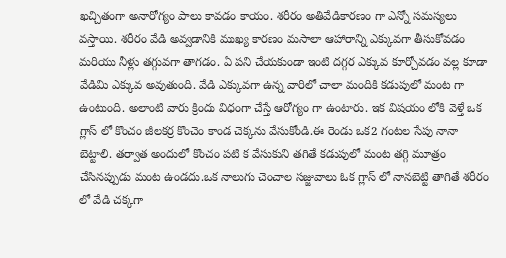ఖచ్చితంగా అనారోగ్యం పాలు కావడం కాయం. శరీరం అతివేడికారణం గా ఎన్నో సమస్యలు వస్తాయి. శరీరం వేడి అవ్వడానికి ముఖ్య కారణం మసాలా ఆహారాన్ని ఎక్కువగా తీసుకోవడం మరియు నీళ్లు తగ్గువగా తాగడం. ఏ పని చేయకుండా ఇంటి దగ్గర ఎక్కువ కూర్చోవడం వల్ల కూడా వేడిమి ఎక్కువ అవుతుంది. వేడి ఎక్కువగా ఉన్న వారిలో చాలా మందికి కడుపులో మంట గా ఉంటుంది. అలాంటి వారు క్రిందు విధంగా చేస్తే ఆరోగ్యం గా ఉంటారు. ఇక విషయం లోకి వెళ్తే ఒక గ్లాస్ లో కొంచం జీలకర్ర కొంచెం కాండ చెక్కను వేసుకోండి.ఈ రెండు ఒక2 గంటల సేపు నానా బెట్టాలి. తర్వాత అందులో కొంచం పటి క వేసుకుని తగితే కడుపులో మంట తగ్గి మూత్రం చేసినప్పుడు మంట ఉండదు.ఒక నాలుగు చెంచాల సజ్జువాలు ఓక గ్లాస్ లో నానబెట్టి తాగితే శరీరం లో వేడి చక్కగా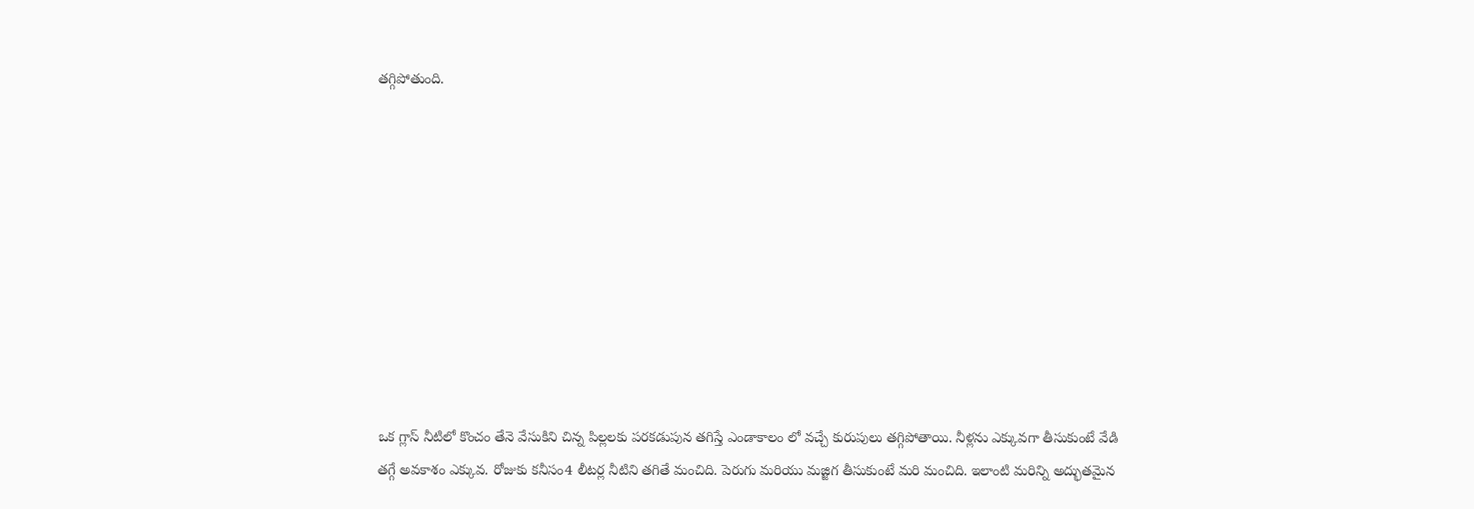తగ్గిపోతుంది.










ఒక గ్లాస్ నీటిలో కొంచం తేనె వేసుకిని చిన్న పిల్లలకు పరకడుపున తగిస్తే ఎండాకాలం లో వచ్చే కురుపులు తగ్గిపోతాయి. నీళ్లను ఎక్కువగా తీసుకుంటే వేడి తగ్గే అవకాశం ఎక్కువ. రోజుకు కనీసం4 లీటర్ల నీటిని తగితే మంచిది. పెరుగు మరియు మజ్జిగ తీసుకుంటే మరి మంచిది. ఇలాంటి మరిన్ని అద్భుతమైన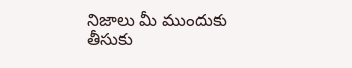నిజాలు మీ ముందుకు తీసుకు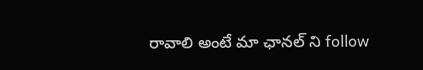రావాలి అంటే మా ఛానల్ ని follow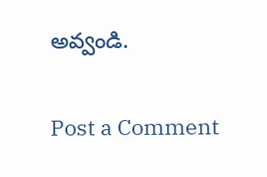అవ్వండి.

Post a Comment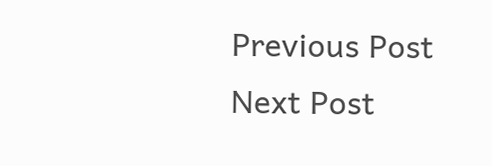Previous Post Next Post